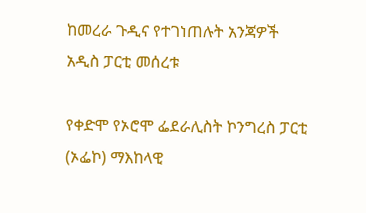ከመረራ ጉዲና የተገነጠሉት አንጃዎች አዲስ ፓርቲ መሰረቱ

የቀድሞ የኦሮሞ ፌደራሊስት ኮንግረስ ፓርቲ (ኦፌኮ) ማእከላዊ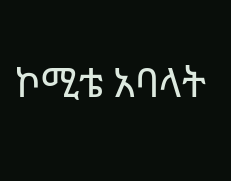ኮሚቴ አባላት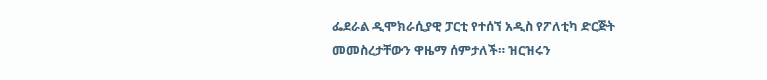ፌደራል ዲሞክራሲያዊ ፓርቲ የተሰኘ አዲስ የፖለቲካ ድርጅት መመስረታቸውን ዋዜማ ሰምታለች። ዝርዝሩን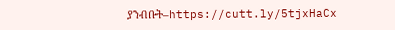ያንብቡት–https://cutt.ly/5tjxHaCx